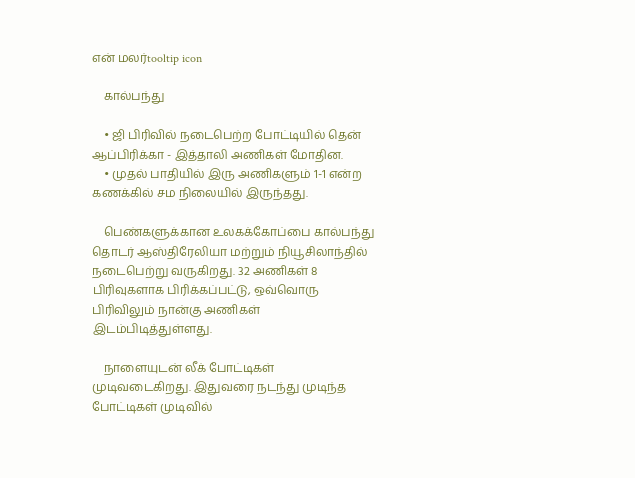என் மலர்tooltip icon

    கால்பந்து

    • ஜி பிரிவில் நடைபெற்ற போட்டியில் தென் ஆப்பிரிக்கா - இத்தாலி அணிகள் மோதின.
    • முதல் பாதியில் இரு அணிகளும் 1-1 என்ற கணக்கில் சம நிலையில் இருந்தது.

    பெண்களுக்கான உலகக்கோப்பை கால்பந்து தொடர் ஆஸ்திரேலியா மற்றும் நியூசிலாந்தில் நடைபெற்று வருகிறது. 32 அணிகள் 8 பிரிவுகளாக பிரிக்கப்பட்டு, ஒவ்வொரு பிரிவிலும் நான்கு அணிகள் இடம்பிடித்துள்ளது.

    நாளையுடன் லீக் போட்டிகள் முடிவடைகிறது. இதுவரை நடந்து முடிந்த போட்டிகள் முடிவில்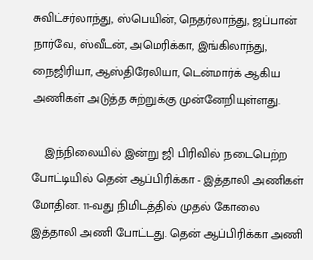சுவிட்சர்லாந்து, ஸ்பெயின், நெதர்லாந்து, ஜப்பான் நார்வே, ஸ்வீடன், அமெரிக்கா, இங்கிலாந்து, நைஜிரியா, ஆஸ்திரேலியா, டென்மார்க் ஆகிய அணிகள் அடுத்த சுற்றுக்கு முன்னேறியுள்ளது.

    இந்நிலையில் இன்று ஜி பிரிவில் நடைபெற்ற போட்டியில் தென் ஆப்பிரிக்கா - இத்தாலி அணிகள் மோதின. 11-வது நிமிடத்தில் முதல் கோலை இத்தாலி அணி போட்டது. தென் ஆப்பிரிக்கா அணி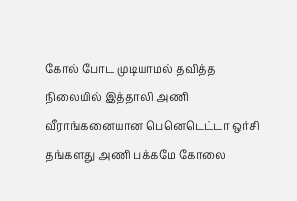கோல் போட முடியாமல் தவித்த நிலையில் இத்தாலி அணி வீராங்கனையான பெனெடெட்டா ஒர்சி தங்களது அணி பக்கமே கோலை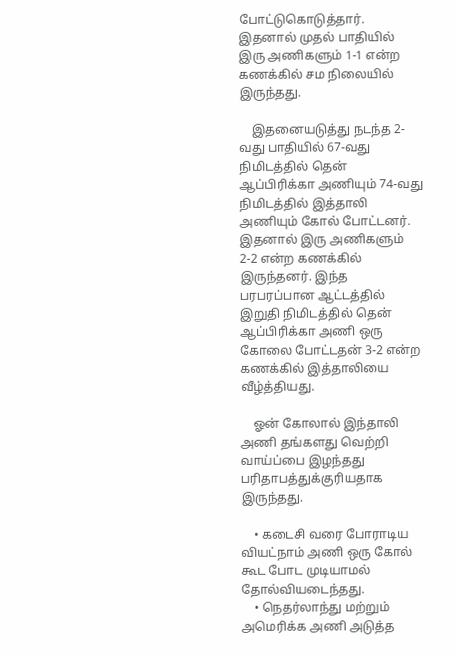போட்டுகொடுத்தார். இதனால் முதல் பாதியில் இரு அணிகளும் 1-1 என்ற கணக்கில் சம நிலையில் இருந்தது.

    இதனையடுத்து நடந்த 2-வது பாதியில் 67-வது நிமிடத்தில் தென் ஆப்பிரிக்கா அணியும் 74-வது நிமிடத்தில் இத்தாலி அணியும் கோல் போட்டனர். இதனால் இரு அணிகளும் 2-2 என்ற கணக்கில் இருந்தனர். இந்த பரபரப்பான ஆட்டத்தில் இறுதி நிமிடத்தில் தென் ஆப்பிரிக்கா அணி ஒரு கோலை போட்டதன் 3-2 என்ற கணக்கில் இத்தாலியை வீழ்த்தியது.

    ஓன் கோலால் இந்தாலி அணி தங்களது வெற்றி வாய்ப்பை இழந்தது பரிதாபத்துக்குரியதாக இருந்தது.

    • கடைசி வரை போராடிய வியட்நாம் அணி ஒரு கோல் கூட போட முடியாமல் தோல்வியடைந்தது.
    • நெதர்லாந்து மற்றும் அமெரிக்க அணி அடுத்த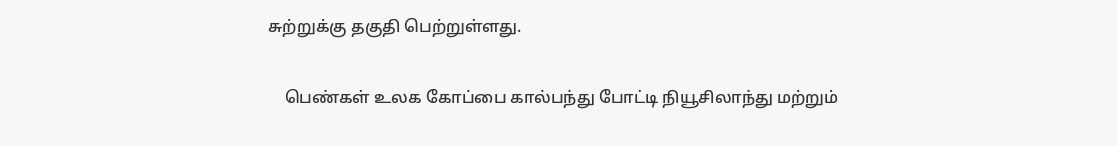சுற்றுக்கு தகுதி பெற்றுள்ளது.

    பெண்கள் உலக கோப்பை கால்பந்து போட்டி நியூசிலாந்து மற்றும்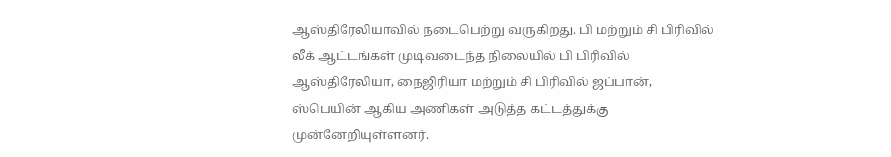ஆஸ்திரேலியாவில் நடைபெற்று வருகிறது. பி மற்றும் சி பிரிவில் லீக் ஆட்டங்கள் முடிவடைந்த நிலையில் பி பிரிவில் ஆஸ்திரேலியா, நைஜிரியா மற்றும் சி பிரிவில் ஜப்பான், ஸ்பெயின் ஆகிய அணிகள் அடுத்த கட்டத்துக்கு முன்னேறியுள்ளனர்.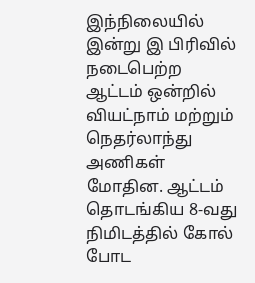இந்நிலையில் இன்று இ பிரிவில் நடைபெற்ற ஆட்டம் ஒன்றில் வியட்நாம் மற்றும் நெதர்லாந்து அணிகள் மோதின. ஆட்டம் தொடங்கிய 8-வது நிமிடத்தில் கோல் போட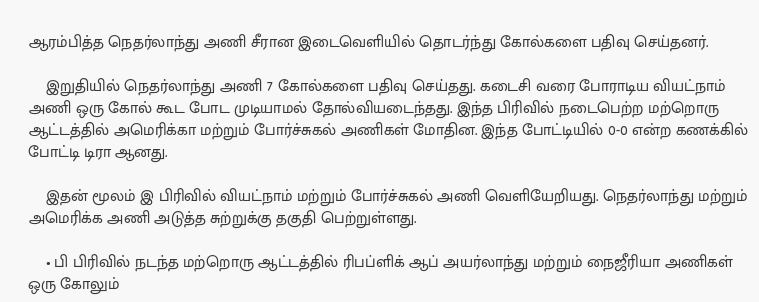ஆரம்பித்த நெதர்லாந்து அணி சீரான இடைவெளியில் தொடர்ந்து கோல்களை பதிவு செய்தனர்.

    இறுதியில் நெதர்லாந்து அணி 7 கோல்களை பதிவு செய்தது. கடைசி வரை போராடிய வியட்நாம் அணி ஒரு கோல் கூட போட முடியாமல் தோல்வியடைந்தது. இந்த பிரிவில் நடைபெற்ற மற்றொரு ஆட்டத்தில் அமெரிக்கா மற்றும் போர்ச்சுகல் அணிகள் மோதின. இந்த போட்டியில் 0-0 என்ற கணக்கில் போட்டி டிரா ஆனது.

    இதன் மூலம் இ பிரிவில் வியட்நாம் மற்றும் போர்ச்சுகல் அணி வெளியேறியது. நெதர்லாந்து மற்றும் அமெரிக்க அணி அடுத்த சுற்றுக்கு தகுதி பெற்றுள்ளது.

    • பி பிரிவில் நடந்த மற்றொரு ஆட்டத்தில் ரிபப்ளிக் ஆப் அயர்லாந்து மற்றும் நைஜீரியா அணிகள் ஒரு கோலும்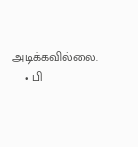அடிக்கவில்லை.
    • பி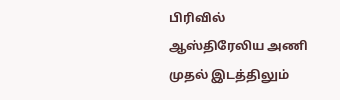பிரிவில் ஆஸ்திரேலிய அணி முதல் இடத்திலும்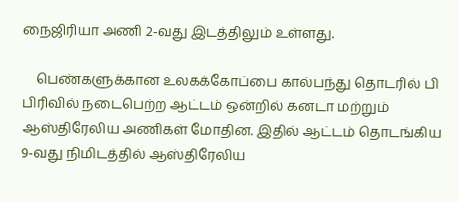நைஜிரியா அணி 2-வது இடத்திலும் உள்ளது.

    பெண்களுக்கான உலகக்கோப்பை கால்பந்து தொடரில் பி பிரிவில் நடைபெற்ற ஆட்டம் ஒன்றில் கனடா மற்றும் ஆஸ்திரேலிய அணிகள் மோதின. இதில் ஆட்டம் தொடங்கிய 9-வது நிமிடத்தில் ஆஸ்திரேலிய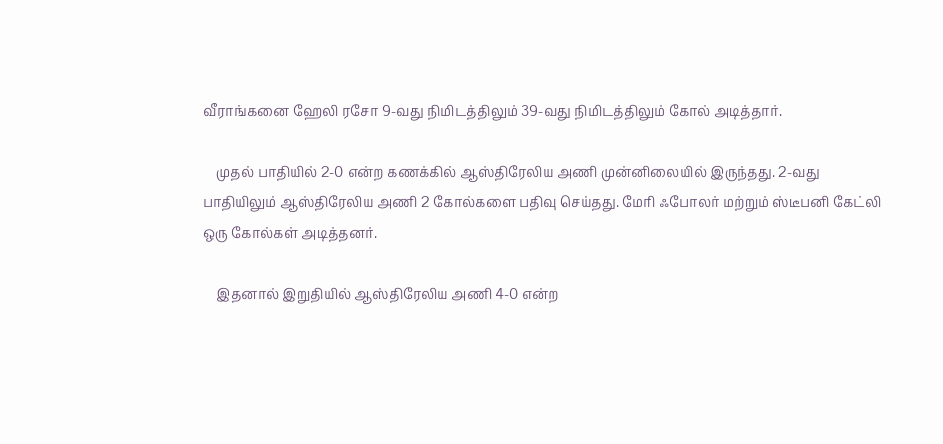வீராங்கனை ஹேலி ரசோ 9-வது நிமிடத்திலும் 39-வது நிமிடத்திலும் கோல் அடித்தார்.

    முதல் பாதியில் 2-0 என்ற கணக்கில் ஆஸ்திரேலிய அணி முன்னிலையில் இருந்தது. 2-வது பாதியிலும் ஆஸ்திரேலிய அணி 2 கோல்களை பதிவு செய்தது. மேரி ஃபோலர் மற்றும் ஸ்டீபனி கேட்லி ஒரு கோல்கள் அடித்தனர்.

    இதனால் இறுதியில் ஆஸ்திரேலிய அணி 4-0 என்ற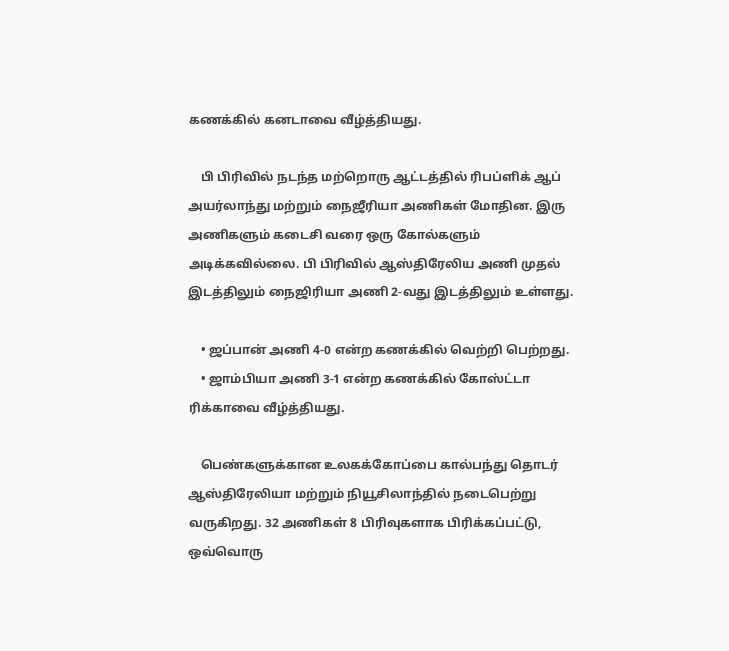கணக்கில் கனடாவை வீழ்த்தியது.

    பி பிரிவில் நடந்த மற்றொரு ஆட்டத்தில் ரிபப்ளிக் ஆப் அயர்லாந்து மற்றும் நைஜீரியா அணிகள் மோதின. இரு அணிகளும் கடைசி வரை ஒரு கோல்களும் அடிக்கவில்லை. பி பிரிவில் ஆஸ்திரேலிய அணி முதல் இடத்திலும் நைஜிரியா அணி 2-வது இடத்திலும் உள்ளது.

    • ஜப்பான் அணி 4-0 என்ற கணக்கில் வெற்றி பெற்றது.
    • ஜாம்பியா அணி 3-1 என்ற கணக்கில் கோஸ்ட்டா ரிக்காவை வீழ்த்தியது.

    பெண்களுக்கான உலகக்கோப்பை கால்பந்து தொடர் ஆஸ்திரேலியா மற்றும் நியூசிலாந்தில் நடைபெற்று வருகிறது. 32 அணிகள் 8 பிரிவுகளாக பிரிக்கப்பட்டு, ஒவ்வொரு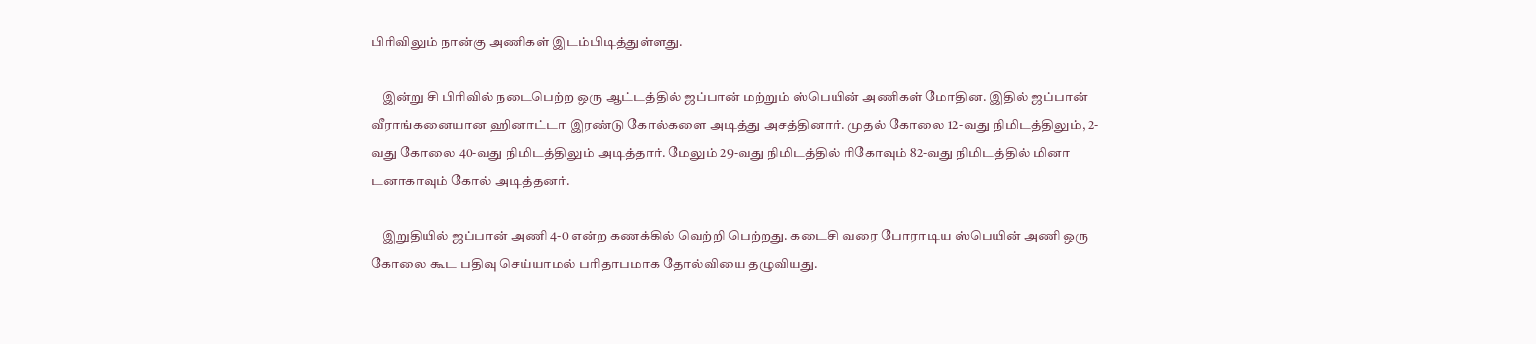பிரிவிலும் நான்கு அணிகள் இடம்பிடித்துள்ளது.

    இன்று சி பிரிவில் நடைபெற்ற ஒரு ஆட்டத்தில் ஜப்பான் மற்றும் ஸ்பெயின் அணிகள் மோதின. இதில் ஜப்பான் வீராங்கனையான ஹினாட்டா இரண்டு கோல்களை அடித்து அசத்தினார். முதல் கோலை 12-வது நிமிடத்திலும், 2-வது கோலை 40-வது நிமிடத்திலும் அடித்தார். மேலும் 29-வது நிமிடத்தில் ரிகோவும் 82-வது நிமிடத்தில் மினா டனாகாவும் கோல் அடித்தனர்.

    இறுதியில் ஜப்பான் அணி 4-0 என்ற கணக்கில் வெற்றி பெற்றது. கடைசி வரை போராடிய ஸ்பெயின் அணி ஒரு கோலை கூட பதிவு செய்யாமல் பரிதாபமாக தோல்வியை தழுவியது.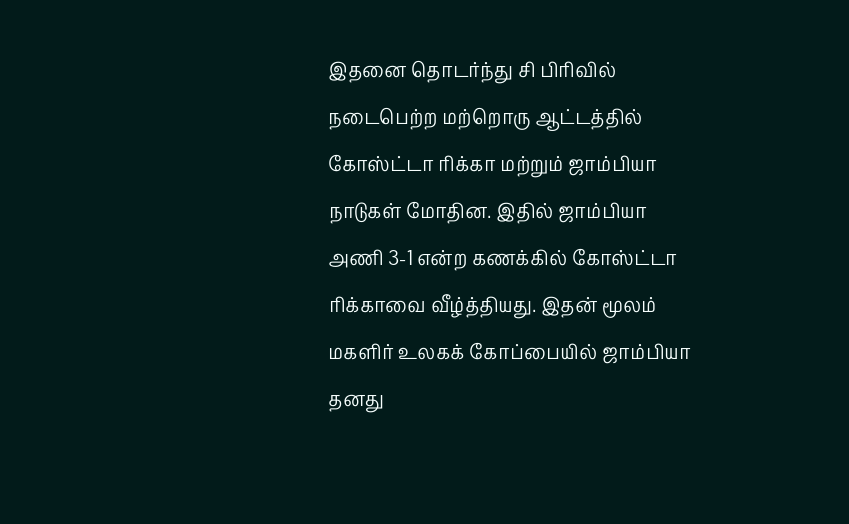இதனை தொடர்ந்து சி பிரிவில் நடைபெற்ற மற்றொரு ஆட்டத்தில் கோஸ்ட்டா ரிக்கா மற்றும் ஜாம்பியா நாடுகள் மோதின. இதில் ஜாம்பியா அணி 3-1 என்ற கணக்கில் கோஸ்ட்டா ரிக்காவை வீழ்த்தியது. இதன் மூலம் மகளிர் உலகக் கோப்பையில் ஜாம்பியா தனது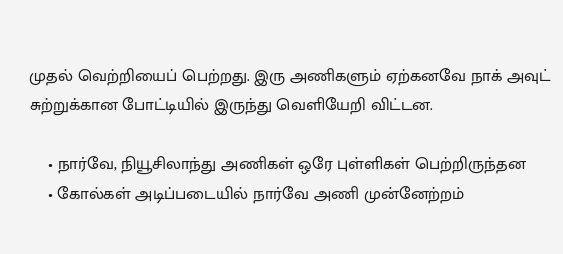முதல் வெற்றியைப் பெற்றது. இரு அணிகளும் ஏற்கனவே நாக் அவுட் சுற்றுக்கான போட்டியில் இருந்து வெளியேறி விட்டன.

    • நார்வே, நியூசிலாந்து அணிகள் ஒரே புள்ளிகள் பெற்றிருந்தன
    • கோல்கள் அடிப்படையில் நார்வே அணி முன்னேற்றம்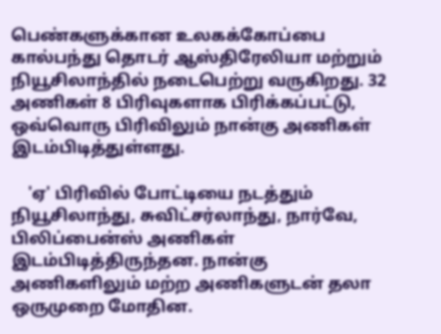பெண்களுக்கான உலகக்கோப்பை கால்பந்து தொடர் ஆஸ்திரேலியா மற்றும் நியூசிலாந்தில் நடைபெற்று வருகிறது. 32 அணிகள் 8 பிரிவுகளாக பிரிக்கப்பட்டு, ஒவ்வொரு பிரிவிலும் நான்கு அணிகள் இடம்பிடித்துள்ளது.

    'ஏ' பிரிவில் போட்டியை நடத்தும் நியூசிலாந்து, சுவிட்சர்லாந்து, நார்வே, பிலிப்பைன்ஸ் அணிகள் இடம்பிடித்திருந்தன. நான்கு அணிகளிலும் மற்ற அணிகளுடன் தலா ஒருமுறை மோதின.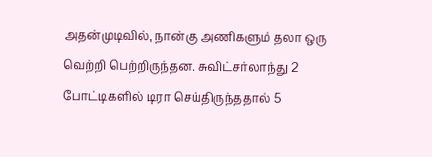அதன்முடிவில், நான்கு அணிகளும் தலா ஒரு வெற்றி பெற்றிருந்தன. சுவிட்சர்லாந்து 2 போட்டிகளில் டிரா செய்திருந்ததால் 5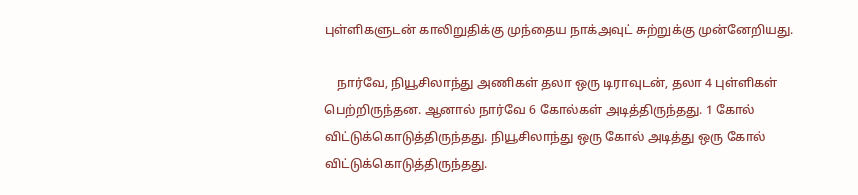புள்ளிகளுடன் காலிறுதிக்கு முந்தைய நாக்அவுட் சுற்றுக்கு முன்னேறியது.

    நார்வே, நியூசிலாந்து அணிகள் தலா ஒரு டிராவுடன், தலா 4 புள்ளிகள் பெற்றிருந்தன. ஆனால் நார்வே 6 கோல்கள் அடித்திருந்தது. 1 கோல் விட்டுக்கொடுத்திருந்தது. நியூசிலாந்து ஒரு கோல் அடித்து ஒரு கோல் விட்டுக்கொடுத்திருந்தது.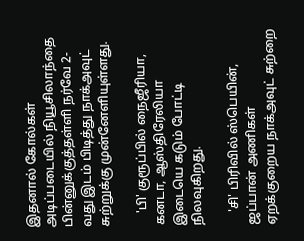இதனால் கோல்கள் அடிப்படையில் நியூசிலாந்தை பின்னுக்குத்தள்ளி நர்வே 2-வது இடம் பிடித்து நாக்அவுட் சுற்றுக்கு முன்னேளியுள்ளது.

    'பி' குரூப்பில் நைஜீரியா, கனடா, ஆஸ்திரேலியா இடையெ கடும் போட்டி நிலவுகிறது.

    'சி' பிரிவில் ஸ்பெயின், ஜப்பான் அணிகள் ஏறக்குறைய நாக்அவுட் சுற்றை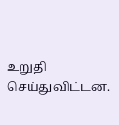உறுதி செய்துவிட்டன.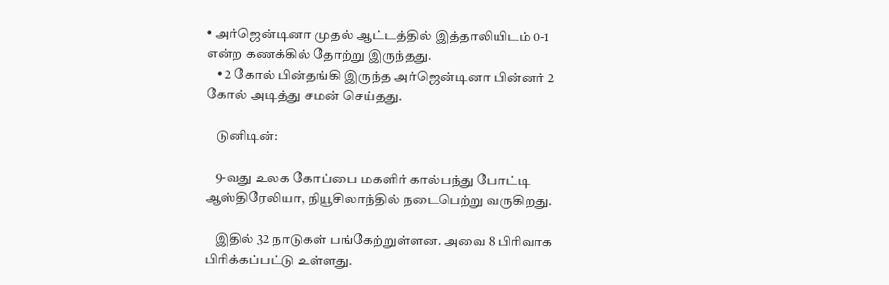• அர்ஜென்டினா முதல் ஆட்டத்தில் இத்தாலியிடம் 0-1 என்ற கணக்கில் தோற்று இருந்தது.
    • 2 கோல் பின்தங்கி இருந்த அர்ஜென்டினா பின்னர் 2 கோல் அடித்து சமன் செய்தது.

    டுனிடின்:

    9-வது உலக கோப்பை மகளிர் கால்பந்து போட்டி ஆஸ்திரேலியா, நியூசிலாந்தில் நடைபெற்று வருகிறது.

    இதில் 32 நாடுகள் பங்கேற்றுள்ளன. அவை 8 பிரிவாக பிரிக்கப்பட்டு உள்ளது.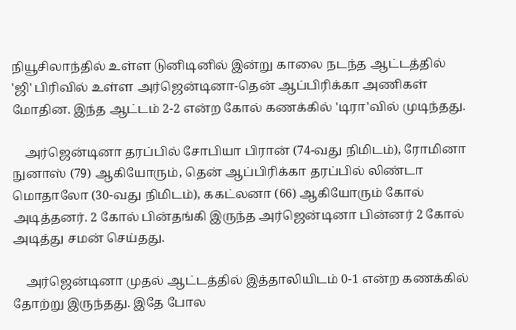நியூசிலாந்தில் உள்ள டுனிடினில் இன்று காலை நடந்த ஆட்டத்தில் 'ஜி' பிரிவில் உள்ள அர்ஜென்டினா-தென் ஆப்பிரிக்கா அணிகள் மோதின. இந்த ஆட்டம் 2-2 என்ற கோல் கணக்கில் 'டிரா'வில் முடிந்தது.

    அர்ஜென்டினா தரப்பில் சோபியா பிரான் (74-வது நிமிடம்), ரோமினா நுனாஸ் (79) ஆகியோரும், தென் ஆப்பிரிக்கா தரப்பில் லிண்டா மொதாலோ (30-வது நிமிடம்), ககட்லனா (66) ஆகியோரும் கோல் அடித்தனர். 2 கோல் பின்தங்கி இருந்த அர்ஜென்டினா பின்னர் 2 கோல் அடித்து சமன் செய்தது.

    அர்ஜென்டினா முதல் ஆட்டத்தில் இத்தாலியிடம் 0-1 என்ற கணக்கில் தோற்று இருந்தது. இதே போல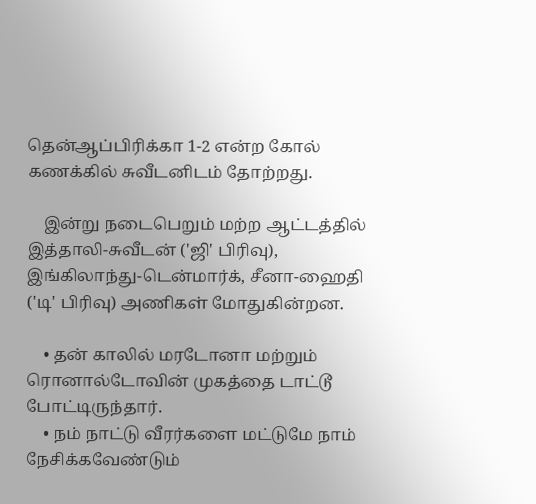தென்ஆப்பிரிக்கா 1-2 என்ற கோல் கணக்கில் சுவீடனிடம் தோற்றது.

    இன்று நடைபெறும் மற்ற ஆட்டத்தில் இத்தாலி-சுவீடன் ('ஜி' பிரிவு), இங்கிலாந்து-டென்மார்க், சீனா-ஹைதி ('டி' பிரிவு) அணிகள் மோதுகின்றன.

    • தன் காலில் மரடோனா மற்றும் ரொனால்டோவின் முகத்தை டாட்டூ போட்டிருந்தார்.
    • நம் நாட்டு வீரர்களை மட்டுமே நாம் நேசிக்கவேண்டும்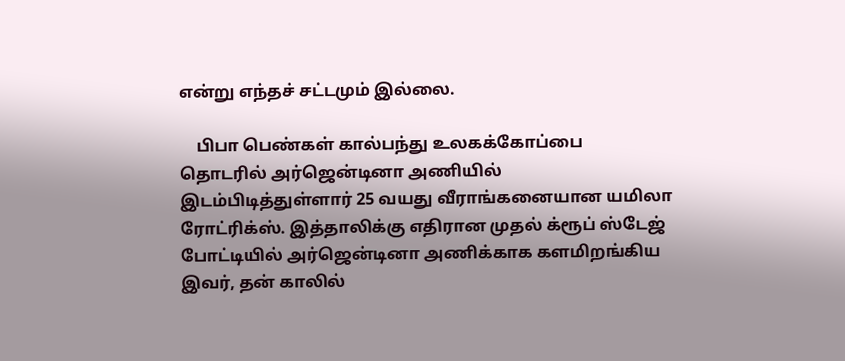என்று எந்தச் சட்டமும் இல்லை.

    பிபா பெண்கள் கால்பந்து உலகக்கோப்பை தொடரில் அர்ஜென்டினா அணியில் இடம்பிடித்துள்ளார் 25 வயது வீராங்கனையான யமிலா ரோட்ரிக்ஸ். இத்தாலிக்கு எதிரான முதல் க்ரூப் ஸ்டேஜ் போட்டியில் அர்ஜென்டினா அணிக்காக களமிறங்கிய இவர், தன் காலில்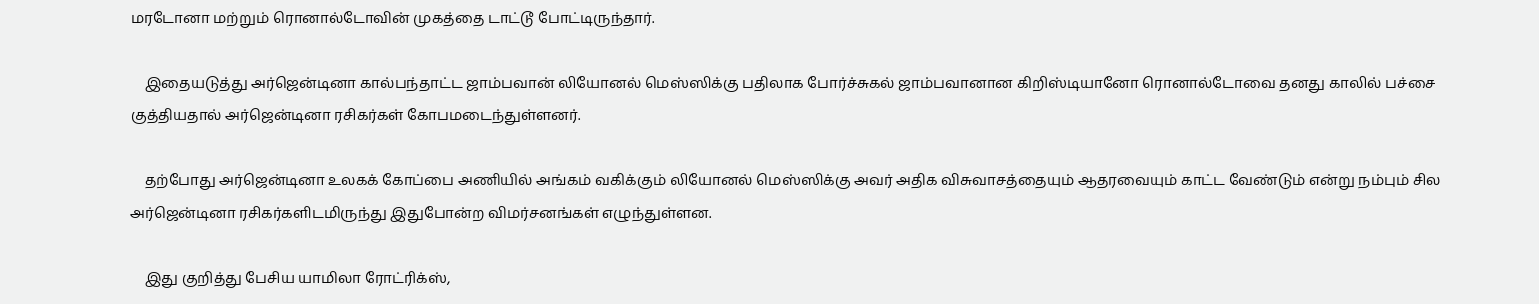மரடோனா மற்றும் ரொனால்டோவின் முகத்தை டாட்டூ போட்டிருந்தார்.

    இதையடுத்து அர்ஜென்டினா கால்பந்தாட்ட ஜாம்பவான் லியோனல் மெஸ்ஸிக்கு பதிலாக போர்ச்சுகல் ஜாம்பவானான கிறிஸ்டியானோ ரொனால்டோவை தனது காலில் பச்சை குத்தியதால் அர்ஜென்டினா ரசிகர்கள் கோபமடைந்துள்ளனர்.

    தற்போது அர்ஜென்டினா உலகக் கோப்பை அணியில் அங்கம் வகிக்கும் லியோனல் மெஸ்ஸிக்கு அவர் அதிக விசுவாசத்தையும் ஆதரவையும் காட்ட வேண்டும் என்று நம்பும் சில அர்ஜென்டினா ரசிகர்களிடமிருந்து இதுபோன்ற விமர்சனங்கள் எழுந்துள்ளன.

    இது குறித்து பேசிய யாமிலா ரோட்ரிக்ஸ்,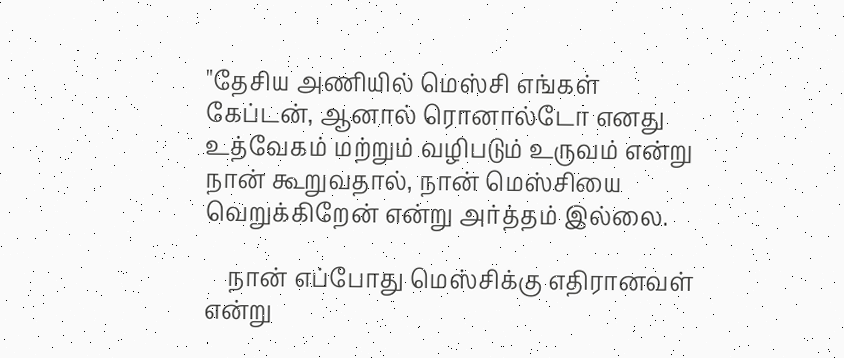"தேசிய அணியில் மெஸ்சி எங்கள் கேப்டன், ஆனால் ரொனால்டோ எனது உத்வேகம் மற்றும் வழிபடும் உருவம் என்று நான் கூறுவதால், நான் மெஸ்சியை வெறுக்கிறேன் என்று அர்த்தம் இல்லை.

    நான் எப்போது மெஸ்சிக்கு எதிரானவள் என்று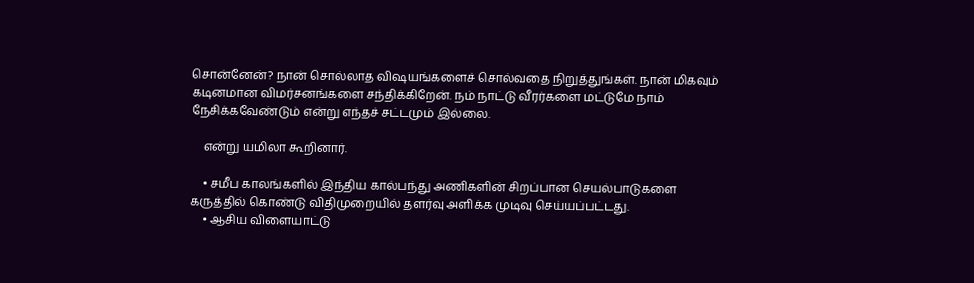சொன்னேன்? நான் சொல்லாத விஷயங்களைச் சொல்வதை நிறுத்துங்கள். நான் மிகவும் கடினமான விமர்சனங்களை சந்திக்கிறேன். நம் நாட்டு வீரர்களை மட்டுமே நாம் நேசிக்கவேண்டும் என்று எந்தச் சட்டமும் இல்லை.

    என்று யமிலா கூறினார்.

    • சமீப காலங்களில் இந்திய கால்பந்து அணிகளின் சிறப்பான செயல்பாடுகளை கருத்தில் கொண்டு விதிமுறையில் தளர்வு அளிக்க முடிவு செய்யப்பட்டது.
    • ஆசிய விளையாட்டு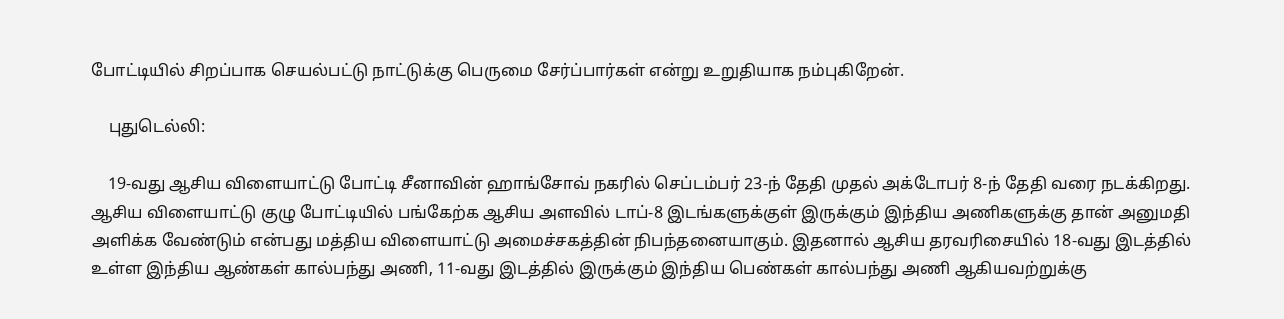போட்டியில் சிறப்பாக செயல்பட்டு நாட்டுக்கு பெருமை சேர்ப்பார்கள் என்று உறுதியாக நம்புகிறேன்.

    புதுடெல்லி:

    19-வது ஆசிய விளையாட்டு போட்டி சீனாவின் ஹாங்சோவ் நகரில் செப்டம்பர் 23-ந் தேதி முதல் அக்டோபர் 8-ந் தேதி வரை நடக்கிறது. ஆசிய விளையாட்டு குழு போட்டியில் பங்கேற்க ஆசிய அளவில் டாப்-8 இடங்களுக்குள் இருக்கும் இந்திய அணிகளுக்கு தான் அனுமதி அளிக்க வேண்டும் என்பது மத்திய விளையாட்டு அமைச்சகத்தின் நிபந்தனையாகும். இதனால் ஆசிய தரவரிசையில் 18-வது இடத்தில் உள்ள இந்திய ஆண்கள் கால்பந்து அணி, 11-வது இடத்தில் இருக்கும் இந்திய பெண்கள் கால்பந்து அணி ஆகியவற்றுக்கு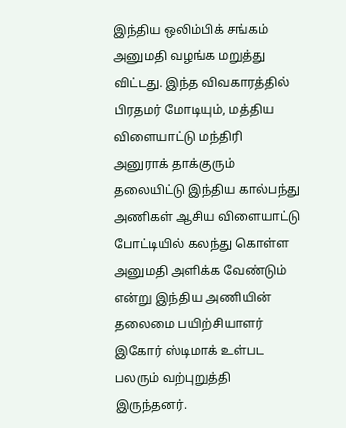இந்திய ஒலிம்பிக் சங்கம் அனுமதி வழங்க மறுத்து விட்டது. இந்த விவகாரத்தில் பிரதமர் மோடியும், மத்திய விளையாட்டு மந்திரி அனுராக் தாக்குரும் தலையிட்டு இந்திய கால்பந்து அணிகள் ஆசிய விளையாட்டு போட்டியில் கலந்து கொள்ள அனுமதி அளிக்க வேண்டும் என்று இந்திய அணியின் தலைமை பயிற்சியாளர் இகோர் ஸ்டிமாக் உள்பட பலரும் வற்புறுத்தி இருந்தனர்.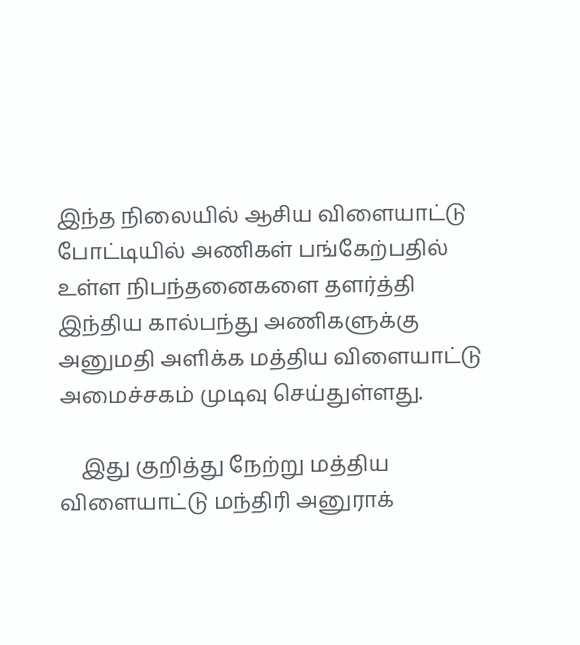இந்த நிலையில் ஆசிய விளையாட்டு போட்டியில் அணிகள் பங்கேற்பதில் உள்ள நிபந்தனைகளை தளர்த்தி இந்திய கால்பந்து அணிகளுக்கு அனுமதி அளிக்க மத்திய விளையாட்டு அமைச்சகம் முடிவு செய்துள்ளது.

    இது குறித்து நேற்று மத்திய விளையாட்டு மந்திரி அனுராக்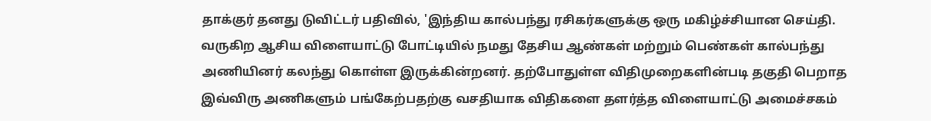தாக்குர் தனது டுவிட்டர் பதிவில், 'இந்திய கால்பந்து ரசிகர்களுக்கு ஒரு மகிழ்ச்சியான செய்தி. வருகிற ஆசிய விளையாட்டு போட்டியில் நமது தேசிய ஆண்கள் மற்றும் பெண்கள் கால்பந்து அணியினர் கலந்து கொள்ள இருக்கின்றனர். தற்போதுள்ள விதிமுறைகளின்படி தகுதி பெறாத இவ்விரு அணிகளும் பங்கேற்பதற்கு வசதியாக விதிகளை தளர்த்த விளையாட்டு அமைச்சகம்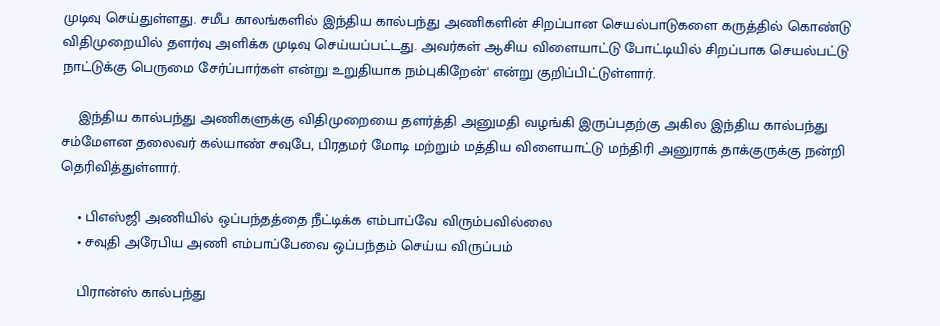முடிவு செய்துள்ளது. சமீப காலங்களில் இந்திய கால்பந்து அணிகளின் சிறப்பான செயல்பாடுகளை கருத்தில் கொண்டு விதிமுறையில் தளர்வு அளிக்க முடிவு செய்யப்பட்டது. அவர்கள் ஆசிய விளையாட்டு போட்டியில் சிறப்பாக செயல்பட்டு நாட்டுக்கு பெருமை சேர்ப்பார்கள் என்று உறுதியாக நம்புகிறேன்' என்று குறிப்பிட்டுள்ளார்.

    இந்திய கால்பந்து அணிகளுக்கு விதிமுறையை தளர்த்தி அனுமதி வழங்கி இருப்பதற்கு அகில இந்திய கால்பந்து சம்மேளன தலைவர் கல்யாண் சவுபே, பிரதமர் மோடி மற்றும் மத்திய விளையாட்டு மந்திரி அனுராக் தாக்குருக்கு நன்றி தெரிவித்துள்ளார்.

    • பிஎஸ்ஜி அணியில் ஒப்பந்தத்தை நீட்டிக்க எம்பாப்வே விரும்பவில்லை
    • சவுதி அரேபிய அணி எம்பாப்பேவை ஒப்பந்தம் செய்ய விருப்பம்

    பிரான்ஸ் கால்பந்து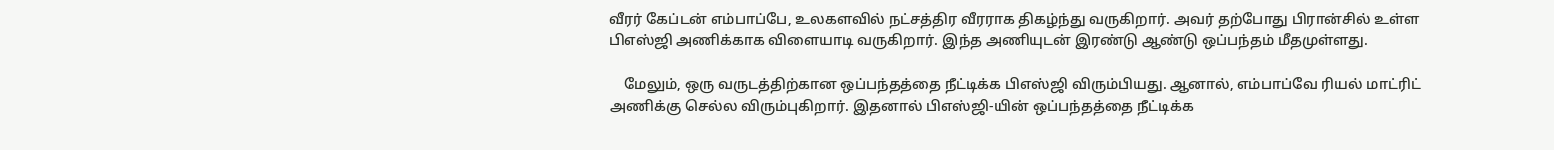வீரர் கேப்டன் எம்பாப்பே, உலகளவில் நட்சத்திர வீரராக திகழ்ந்து வருகிறார். அவர் தற்போது பிரான்சில் உள்ள பிஎஸ்ஜி அணிக்காக விளையாடி வருகிறார். இந்த அணியுடன் இரண்டு ஆண்டு ஒப்பந்தம் மீதமுள்ளது.

    மேலும், ஒரு வருடத்திற்கான ஒப்பந்தத்தை நீட்டிக்க பிஎஸ்ஜி விரும்பியது. ஆனால், எம்பாப்வே ரியல் மாட்ரிட் அணிக்கு செல்ல விரும்புகிறார். இதனால் பிஎஸ்ஜி-யின் ஒப்பந்தத்தை நீட்டிக்க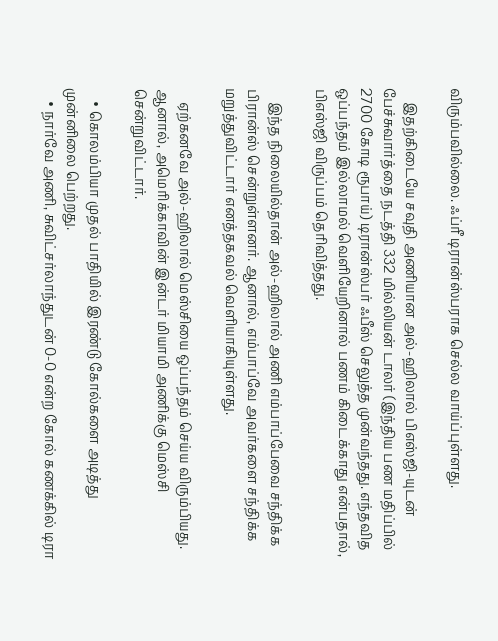விரும்பவில்லை. ஃப்ரீ டிரான்ஸ்பராக செல்ல வாய்ப்புள்ளது.

    இதற்கிடையே சவுதி அணியான அல்-ஹிலால் பிஎஸ்ஜி-யுடன் பேச்சுவார்த்தை நடத்தி 332 மில்லியன் டாலர் (இந்திய பண மதிப்பில் 2700 கோடி ரூபாய்) டிரான்ஸ்பர் ஃபீஸ் செலுத்த முன்வந்தது. எந்தவித ஒப்பந்தம் இல்லாமல் வெளியேறினால் பணம் கிடைக்காது என்பதால், பிஎஸ்ஜி விருப்பம் தெரிவித்தது.

    இந்த நிலையில்தான் அல்-ஹிலால் அணி எம்பாப்பேவை சந்திக்க பிரான்ஸ் சென்றுள்ளனர். ஆனால், எம்பாப்வே அவர்களை சந்திக்க மறுத்துவிட்டார் எனத்தகவல் வெளியாகியுள்ளது.

    ஏற்கனவே அல்-ஹிலால் மெஸ்சியை ஒப்பந்தம் செய்ய விரும்பியது. ஆனால், அமெரிக்காவின் இன்டர் மியாமி அணிக்கு மெஸ்சி சென்றுவிட்டார்.

    • கொலம்பியா முதல் பாதியில் இரண்டு கோல்களை அடித்து முன்னிலை பெற்றது.
    • நார்வே அணி, சுவிட்சர்லாந்துடன் 0-0 என்ற கோல் கணக்கில் டிரா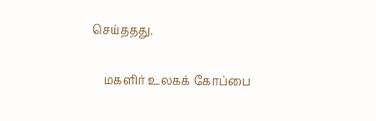செய்ததது.

    மகளிர் உலகக் கோப்பை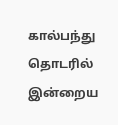கால்பந்து தொடரில் இன்றைய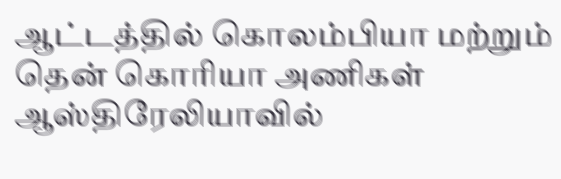ஆட்டத்தில் கொலம்பியா மற்றும் தென் கொரியா அணிகள் ஆஸ்திரேலியாவில்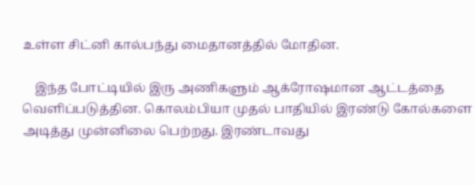உள்ள சிட்னி கால்பந்து மைதானத்தில் மோதின.

    இந்த போட்டியில் இரு அணிகளும் ஆக்ரோஷமான ஆட்டத்தை வெளிப்படுத்தின. கொலம்பியா முதல் பாதியில் இரண்டு கோல்களை அடித்து முன்னிலை பெற்றது. இரண்டாவது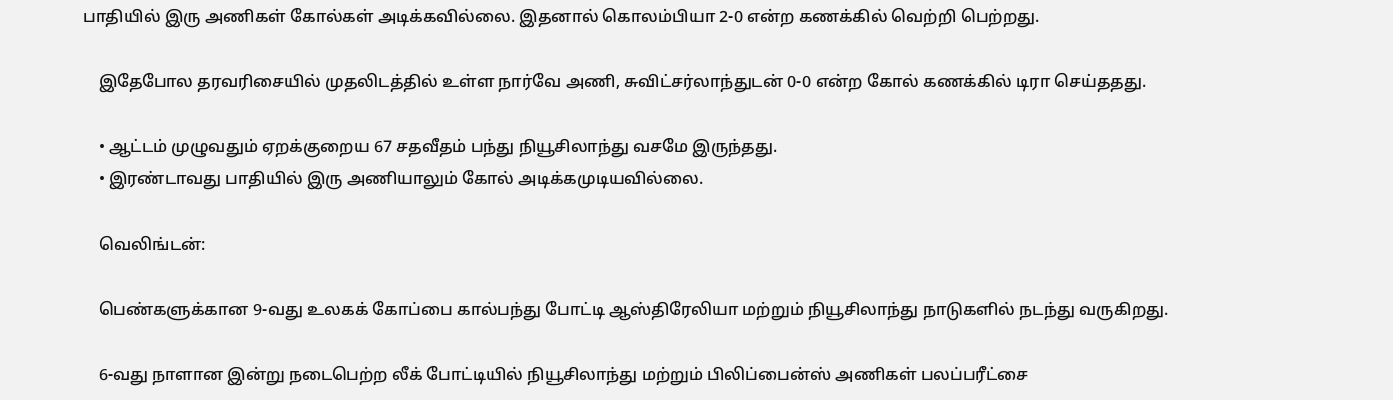பாதியில் இரு அணிகள் கோல்கள் அடிக்கவில்லை. இதனால் கொலம்பியா 2-0 என்ற கணக்கில் வெற்றி பெற்றது.

    இதேபோல தரவரிசையில் முதலிடத்தில் உள்ள நார்வே அணி, சுவிட்சர்லாந்துடன் 0-0 என்ற கோல் கணக்கில் டிரா செய்ததது.

    • ஆட்டம் முழுவதும் ஏறக்குறைய 67 சதவீதம் பந்து நியூசிலாந்து வசமே இருந்தது.
    • இரண்டாவது பாதியில் இரு அணியாலும் கோல் அடிக்கமுடியவில்லை.

    வெலிங்டன்:

    பெண்களுக்கான 9-வது உலகக் கோப்பை கால்பந்து போட்டி ஆஸ்திரேலியா மற்றும் நியூசிலாந்து நாடுகளில் நடந்து வருகிறது.

    6-வது நாளான இன்று நடைபெற்ற லீக் போட்டியில் நியூசிலாந்து மற்றும் பிலிப்பைன்ஸ் அணிகள் பலப்பரீட்சை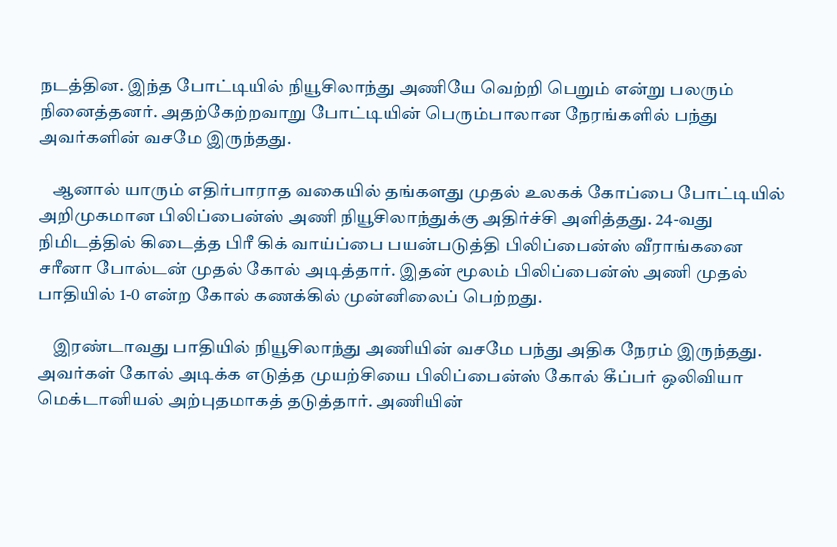நடத்தின. இந்த போட்டியில் நியூசிலாந்து அணியே வெற்றி பெறும் என்று பலரும் நினைத்தனர். அதற்கேற்றவாறு போட்டியின் பெரும்பாலான நேரங்களில் பந்து அவர்களின் வசமே இருந்தது.

    ஆனால் யாரும் எதிர்பாராத வகையில் தங்களது முதல் உலகக் கோப்பை போட்டியில் அறிமுகமான பிலிப்பைன்ஸ் அணி நியூசிலாந்துக்கு அதிர்ச்சி அளித்தது. 24-வது நிமிடத்தில் கிடைத்த பிரீ கிக் வாய்ப்பை பயன்படுத்தி பிலிப்பைன்ஸ் வீராங்கனை சரீனா போல்டன் முதல் கோல் அடித்தார். இதன் மூலம் பிலிப்பைன்ஸ் அணி முதல் பாதியில் 1-0 என்ற கோல் கணக்கில் முன்னிலைப் பெற்றது.

    இரண்டாவது பாதியில் நியூசிலாந்து அணியின் வசமே பந்து அதிக நேரம் இருந்தது. அவர்கள் கோல் அடிக்க எடுத்த முயற்சியை பிலிப்பைன்ஸ் கோல் கீப்பர் ஒலிவியா மெக்டானியல் அற்புதமாகத் தடுத்தார். அணியின்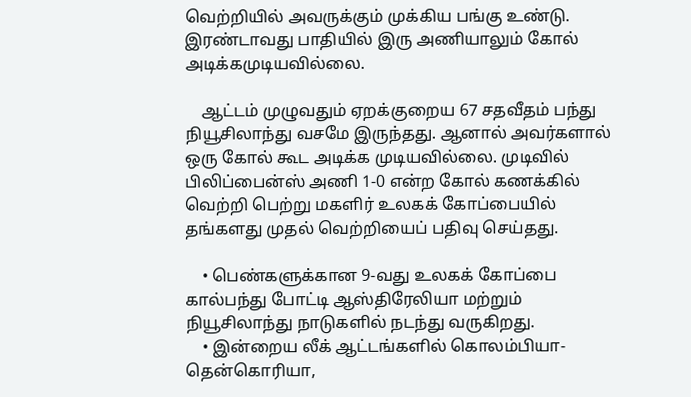வெற்றியில் அவருக்கும் முக்கிய பங்கு உண்டு. இரண்டாவது பாதியில் இரு அணியாலும் கோல் அடிக்கமுடியவில்லை.

    ஆட்டம் முழுவதும் ஏறக்குறைய 67 சதவீதம் பந்து நியூசிலாந்து வசமே இருந்தது. ஆனால் அவர்களால் ஒரு கோல் கூட அடிக்க முடியவில்லை. முடிவில் பிலிப்பைன்ஸ் அணி 1-0 என்ற கோல் கணக்கில் வெற்றி பெற்று மகளிர் உலகக் கோப்பையில் தங்களது முதல் வெற்றியைப் பதிவு செய்தது.

    • பெண்களுக்கான 9-வது உலகக் கோப்பை கால்பந்து போட்டி ஆஸ்திரேலியா மற்றும் நியூசிலாந்து நாடுகளில் நடந்து வருகிறது.
    • இன்றைய லீக் ஆட்டங்களில் கொலம்பியா-தென்கொரியா,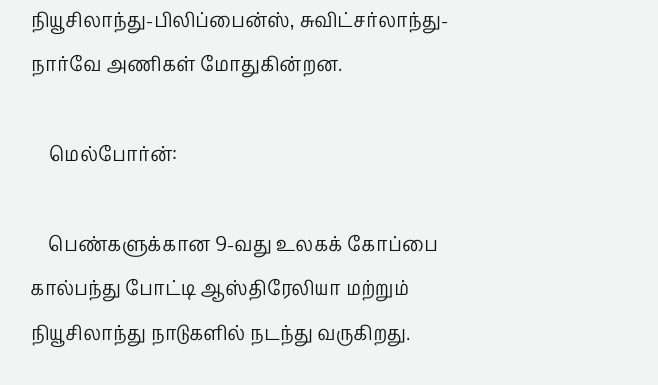நியூசிலாந்து-பிலிப்பைன்ஸ், சுவிட்சர்லாந்து- நார்வே அணிகள் மோதுகின்றன.

    மெல்போர்ன்:

    பெண்களுக்கான 9-வது உலகக் கோப்பை கால்பந்து போட்டி ஆஸ்திரேலியா மற்றும் நியூசிலாந்து நாடுகளில் நடந்து வருகிறது.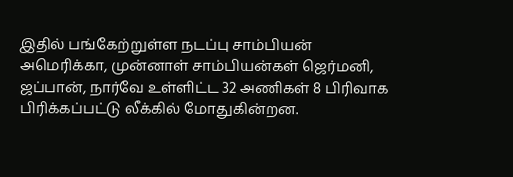இதில் பங்கேற்றுள்ள நடப்பு சாம்பியன் அமெரிக்கா, முன்னாள் சாம்பியன்கள் ஜெர்மனி, ஜப்பான், நார்வே உள்ளிட்ட 32 அணிகள் 8 பிரிவாக பிரிக்கப்பட்டு லீக்கில் மோதுகின்றன.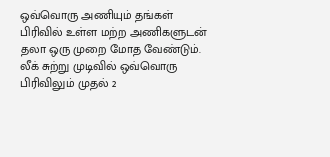ஒவ்வொரு அணியும் தங்கள் பிரிவில் உள்ள மற்ற அணிகளுடன் தலா ஒரு முறை மோத வேண்டும். லீக் சுற்று முடிவில் ஒவ்வொரு பிரிவிலும் முதல் 2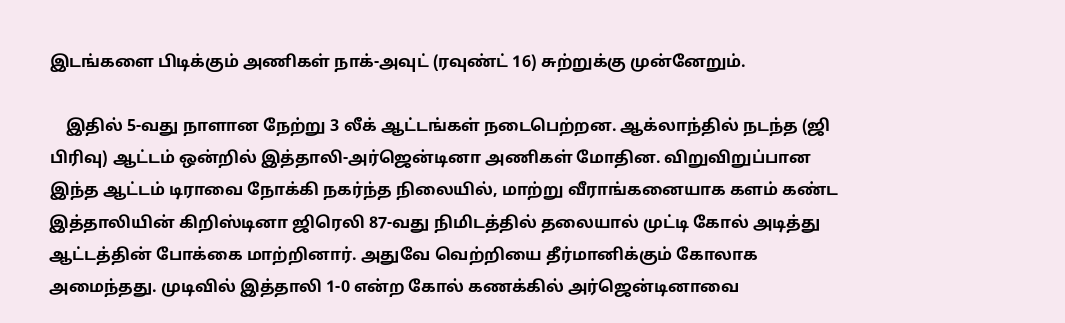இடங்களை பிடிக்கும் அணிகள் நாக்-அவுட் (ரவுண்ட் 16) சுற்றுக்கு முன்னேறும்.

    இதில் 5-வது நாளான நேற்று 3 லீக் ஆட்டங்கள் நடைபெற்றன. ஆக்லாந்தில் நடந்த (ஜி பிரிவு) ஆட்டம் ஒன்றில் இத்தாலி-அர்ஜென்டினா அணிகள் மோதின. விறுவிறுப்பான இந்த ஆட்டம் டிராவை நோக்கி நகர்ந்த நிலையில், மாற்று வீராங்கனையாக களம் கண்ட இத்தாலியின் கிறிஸ்டினா ஜிரெலி 87-வது நிமிடத்தில் தலையால் முட்டி கோல் அடித்து ஆட்டத்தின் போக்கை மாற்றினார். அதுவே வெற்றியை தீர்மானிக்கும் கோலாக அமைந்தது. முடிவில் இத்தாலி 1-0 என்ற கோல் கணக்கில் அர்ஜென்டினாவை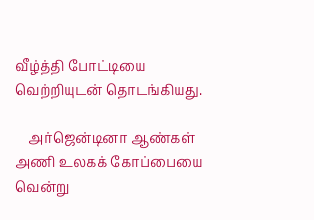வீழ்த்தி போட்டியை வெற்றியுடன் தொடங்கியது.

    அர்ஜென்டினா ஆண்கள் அணி உலகக் கோப்பையை வென்று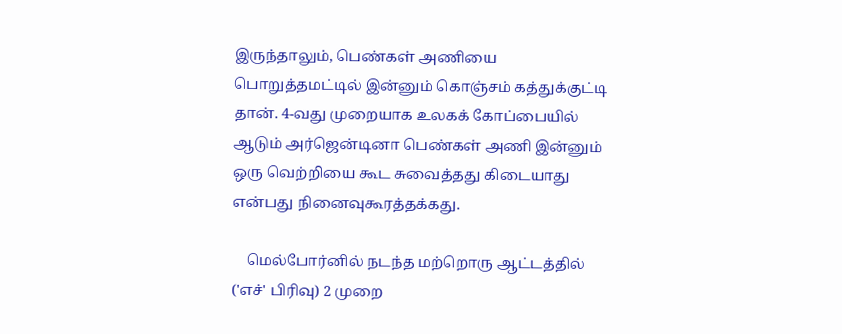இருந்தாலும், பெண்கள் அணியை பொறுத்தமட்டில் இன்னும் கொஞ்சம் கத்துக்குட்டி தான். 4-வது முறையாக உலகக் கோப்பையில் ஆடும் அர்ஜென்டினா பெண்கள் அணி இன்னும் ஒரு வெற்றியை கூட சுவைத்தது கிடையாது என்பது நினைவுகூரத்தக்கது.

    மெல்போர்னில் நடந்த மற்றொரு ஆட்டத்தில் ('எச்' பிரிவு) 2 முறை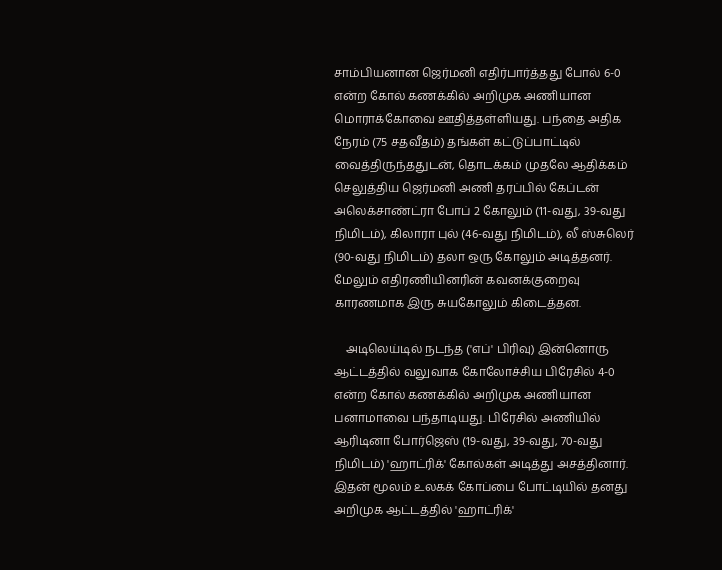சாம்பியனான ஜெர்மனி எதிர்பார்த்தது போல் 6-0 என்ற கோல் கணக்கில் அறிமுக அணியான மொராக்கோவை ஊதித்தள்ளியது. பந்தை அதிக நேரம் (75 சதவீதம்) தங்கள் கட்டுப்பாட்டில் வைத்திருந்ததுடன், தொடக்கம் முதலே ஆதிக்கம் செலுத்திய ஜெர்மனி அணி தரப்பில் கேப்டன் அலெக்சாண்ட்ரா போப் 2 கோலும் (11-வது, 39-வது நிமிடம்), கிலாரா புல் (46-வது நிமிடம்), லீ ஸ்சுலெர் (90-வது நிமிடம்) தலா ஒரு கோலும் அடித்தனர். மேலும் எதிரணியினரின் கவனக்குறைவு காரணமாக இரு சுயகோலும் கிடைத்தன.

    அடிலெய்டில் நடந்த ('எப்' பிரிவு) இன்னொரு ஆட்டத்தில் வலுவாக கோலோச்சிய பிரேசில் 4-0 என்ற கோல் கணக்கில் அறிமுக அணியான பனாமாவை பந்தாடியது. பிரேசில் அணியில் ஆரிடினா போர்ஜெஸ் (19-வது, 39-வது, 70-வது நிமிடம்) 'ஹாட்ரிக்' கோல்கள் அடித்து அசத்தினார். இதன் மூலம் உலகக் கோப்பை போட்டியில் தனது அறிமுக ஆட்டத்தில் 'ஹாட்ரிக்'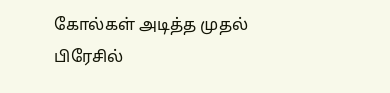கோல்கள் அடித்த முதல் பிரேசில்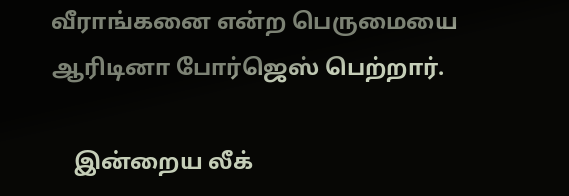வீராங்கனை என்ற பெருமையை ஆரிடினா போர்ஜெஸ் பெற்றார்.

    இன்றைய லீக்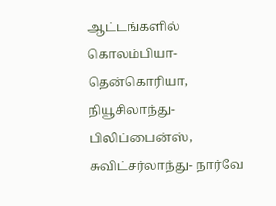ஆட்டங்களில் கொலம்பியா-தென்கொரியா, நியூசிலாந்து-பிலிப்பைன்ஸ், சுவிட்சர்லாந்து- நார்வே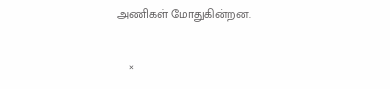அணிகள் மோதுகின்றன.

    ×